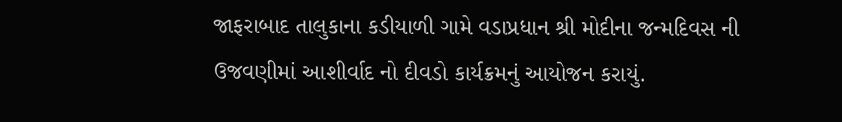જાફરાબાદ તાલુકાના કડીયાળી ગામે વડાપ્રધાન શ્રી મોદીના જન્મદિવસ ની ઉજવણીમાં આશીર્વાદ નો દીવડો કાર્યક્રમનું આયોજન કરાયું.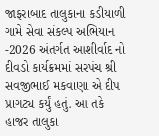જાફરાબાદ તાલુકાના કડીયાળી ગામે સેવા સંકલ્પ અભિયાન -2026 અંતર્ગત આશીર્વાદ નો દીવડો કાર્યક્રમમાં સરપંચ શ્રી સવજીભાઈ મકવાણા એ દીપ પ્રાગટ્ય કર્યું હતું. આ તકે હાજર તાલુકા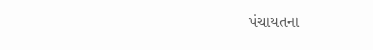પંચાયતના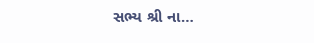સભ્ય શ્રી ના…